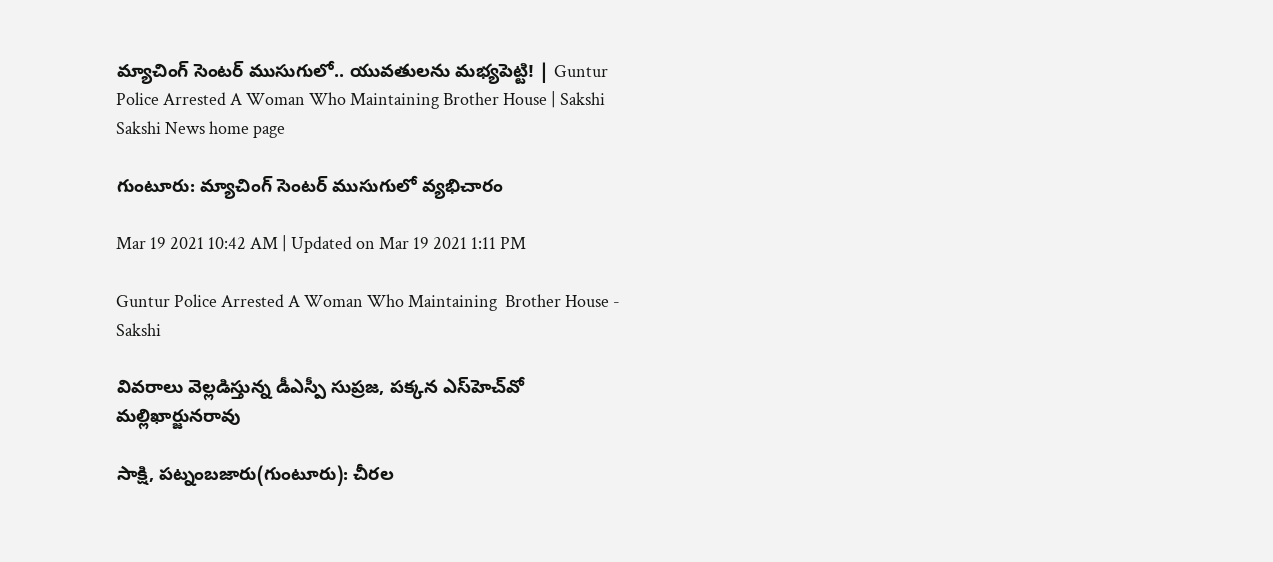మ్యాచింగ్‌ సెంటర్‌ ముసుగులో.. యువతులను మభ్యపెట్టి! | Guntur Police Arrested A Woman Who Maintaining Brother House | Sakshi
Sakshi News home page

గుంటూరు: మ్యాచింగ్‌ సెంటర్‌ ముసుగులో వ్యభిచారం

Mar 19 2021 10:42 AM | Updated on Mar 19 2021 1:11 PM

Guntur Police Arrested A Woman Who Maintaining  Brother House - Sakshi

వివరాలు వెల్లడిస్తున్న డీఎస్పీ సుప్రజ, పక్కన ఎస్‌హెచ్‌వో మల్లిఖార్జునరావు

సాక్షి, పట్నంబజారు(గుంటూరు): చీరల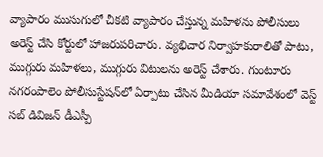వ్యాపారం ముసుగులో చీకటి వ్యాపారం చేస్తున్న మహిళను పోలీసులు అరెస్ట్‌ చేసి కోర్టులో హాజరుపరిచారు. వ్యభిచార నిర్వాహకురాలితో పాటు, ముగ్గురు మహిళలు, ముగ్గురు విటులను అరెస్ట్‌ చేశారు. గుంటూరు నగరంపాలెం పోలీసుస్టేషన్‌లో ఏర్పాటు చేసిన మీడియా సమావేశంలో వెస్ట్‌ సబ్‌ డివిజన్‌ డీఎస్పీ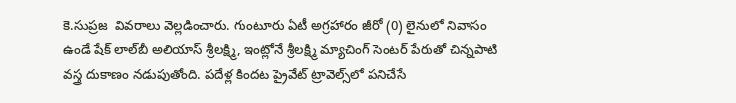కె.సుప్రజ  వివరాలు వెల్లడించారు. గుంటూరు ఏటీ అగ్రహారం జీరో (0) లైనులో నివాసం ఉండే షేక్‌ లాల్‌బీ అలియాస్‌ శ్రీలక్ష్మి, ఇంట్లోనే శ్రీలక్ష్మి మ్యాచింగ్‌ సెంటర్‌ పేరుతో చిన్నపాటి వస్త్ర దుకాణం నడుపుతోంది. పదేళ్ల కిందట ప్రైవేట్‌ ట్రావెల్స్‌లో పనిచేసే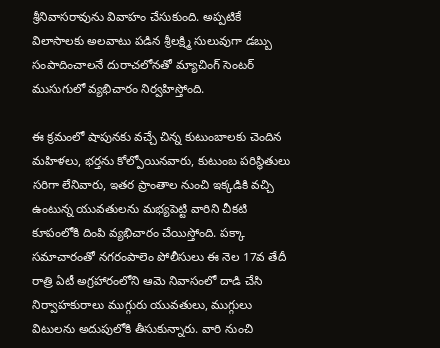శ్రీనివాసరావును వివాహం చేసుకుంది. అప్పటికే విలాసాలకు అలవాటు పడిన శ్రీలక్ష్మి సులువుగా డబ్బు సంపాదించాలనే దురాచలోనతో మ్యాచింగ్‌ సెంటర్‌ ముసుగులో వ్యభిచారం నిర్వహిస్తోంది.

ఈ క్రమంలో షాపునకు వచ్చే చిన్న కుటుంబాలకు చెందిన మహిళలు, భర్తను కోల్పోయినవారు, కుటుంబ పరిస్థితులు సరిగా లేనివారు, ఇతర ప్రాంతాల నుంచి ఇక్కడికి వచ్చి ఉంటున్న యువతులను మభ్యపెట్టి వారిని చీకటి కూపంలోకి దింపి వ్యభిచారం చేయిస్తోంది. పక్కా సమాచారంతో నగరంపాలెం పోలీసులు ఈ నెల 17వ తేదీ రాత్రి ఏటీ అగ్రహారంలోని ఆమె నివాసంలో దాడి చేసి నిర్వాహకురాలు ముగ్గురు యువతులు, ముగ్గులు విటులను అదుపులోకి తీసుకున్నారు. వారి నుంచి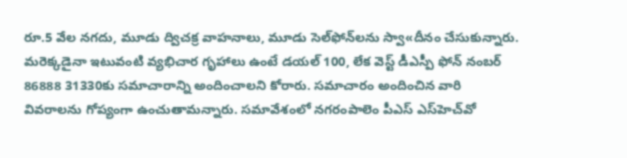రూ.5 వేల నగదు, మూడు ద్విచక్ర వాహనాలు, మూడు సెల్‌ఫోన్‌లను స్వా«దీనం చేసుకున్నారు. మరెక్కడైనా ఇటువంటి వ్యభిచార గృహాలు ఉంటే డయల్‌ 100, లేక వెస్ట్‌ డీఎస్పీ ఫోన్‌ నంబర్‌ 86888 31330కు సమాచారాన్ని అందించాలని కోరారు. సమాచారం అందించిన వారి వివరాలను గోప్యంగా ఉంచుతామన్నారు. సమావేశంలో నగరంపాలెం పీఎస్‌ ఎస్‌హెచ్‌వో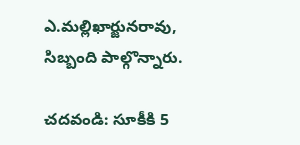ఎ.మల్లిఖార్జునరావు, సిబ్బంది పాల్గొన్నారు.

చదవండి: సూకీకి 5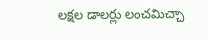లక్షల డాలర్లు లంచమిచ్చా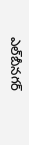ఎల్‌బీనగర్‌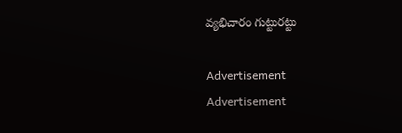వ్యభిచారం గుట్టురట్టు

Advertisement
Advertisement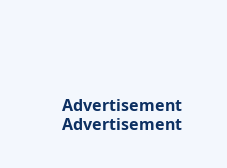Advertisement
Advertisement